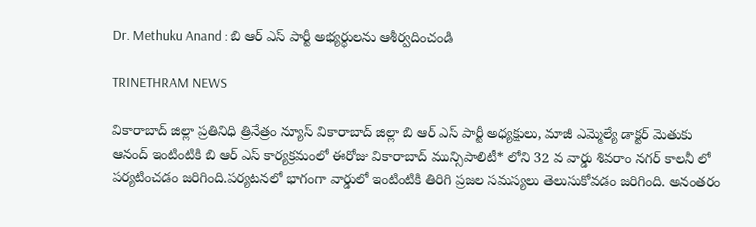Dr. Methuku Anand : బి ఆర్ ఎస్ పార్టీ అభ్యర్థులను ఆశీర్వదించండి

TRINETHRAM NEWS

వికారాబాద్ జిల్లా ప్రతినిధి త్రినేత్రం న్యూస్ వికారాబాద్ జిల్లా బి ఆర్ ఎస్ పార్టీ అధ్యక్షులు, మాజీ ఎమ్మెల్యే డాక్టర్ మెతుకు ఆనంద్ ఇంటింటికి బి ఆర్ ఎస్ కార్యక్రమంలో ఈరోజు వికారాబాద్ మున్సిపాలిటీ* లోని 32 వ వార్డు శివరాం నగర్ కాలనీ లో పర్యటించడం జరిగింది.పర్యటనలో భాగంగా వార్డులో ఇంటింటికి తిరిగి ప్రజల సమస్యలు తెలుసుకోవడం జరిగింది. అనంతరం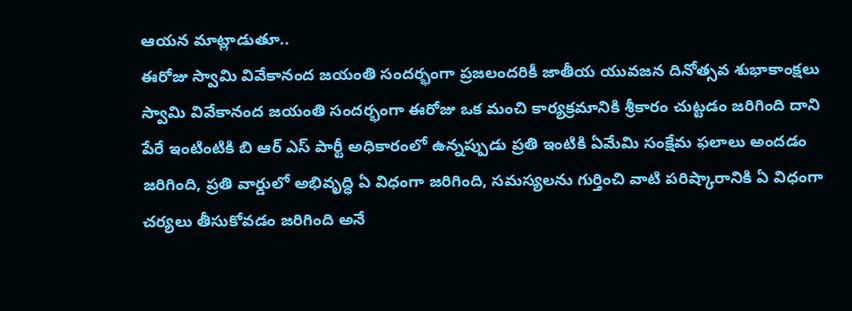ఆయన మాట్లాడుతూ..
ఈరోజు స్వామి వివేకానంద జయంతి సందర్భంగా ప్రజలందరికీ జాతీయ యువజన దినోత్సవ శుభాకాంక్షలు స్వామి వివేకానంద జయంతి సందర్భంగా ఈరోజు ఒక మంచి కార్యక్రమానికి శ్రీకారం చుట్టడం జరిగింది దాని పేరే ఇంటింటికి బి ఆర్ ఎస్ పార్టీ అధికారంలో ఉన్నప్పుడు ప్రతి ఇంటికి ఏమేమి సంక్షేమ ఫలాలు అందడం జరిగింది, ప్రతి వార్డులో అభివృద్ధి ఏ విధంగా జరిగింది, సమస్యలను గుర్తించి వాటి పరిష్కారానికి ఏ విధంగా చర్యలు తీసుకోవడం జరిగింది అనే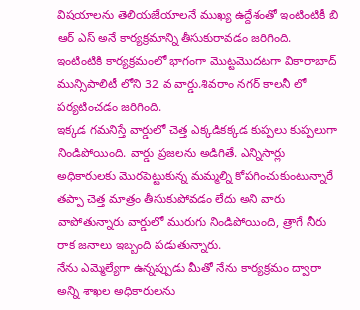విషయాలను తెలియజేయాలనే ముఖ్య ఉద్దేశంతో ఇంటింటికీ బి ఆర్ ఎస్ అనే కార్యక్రమాన్ని తీసుకురావడం జరిగింది.
ఇంటింటికి కార్యక్రమంలో భాగంగా మొట్టమొదటగా వికారాబాద్ మున్సిపాలిటీ లోని 32 వ వార్డు.శివరాం నగర్ కాలనీ లో పర్యటించడం జరిగింది.
ఇక్కడ గమనిస్తే వార్డులో చెత్త ఎక్కడికక్కడ కుప్పలు కుప్పలుగా నిండిపోయింది. వార్డు ప్రజలను అడిగితే. ఎన్నిసార్లు అధికారులకు మొరపెట్టుకున్న మమ్మల్ని కోపగించుకుంటున్నారే తప్పా చెత్త మాత్రం తీసుకుపోవడం లేదు అని వారు వాపోతున్నారు వార్డులో మురుగు నిండిపోయింది, త్రాగే నీరు రాక జనాలు ఇబ్బంది పడుతున్నారు.
నేను ఎమ్మెల్యేగా ఉన్నప్పుడు మీతో నేను కార్యక్రమం ద్వారా అన్ని శాఖల అధికారులను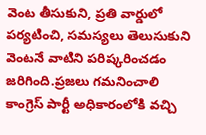వెంట తీసుకుని, ప్రతి వార్డులో పర్యటించి, సమస్యలు తెలుసుకుని వెంటనే వాటిని పరిష్కరించడం జరిగింది.ప్రజలు గమనించాలి కాంగ్రెస్ పార్టీ అధికారంలోకి వచ్చి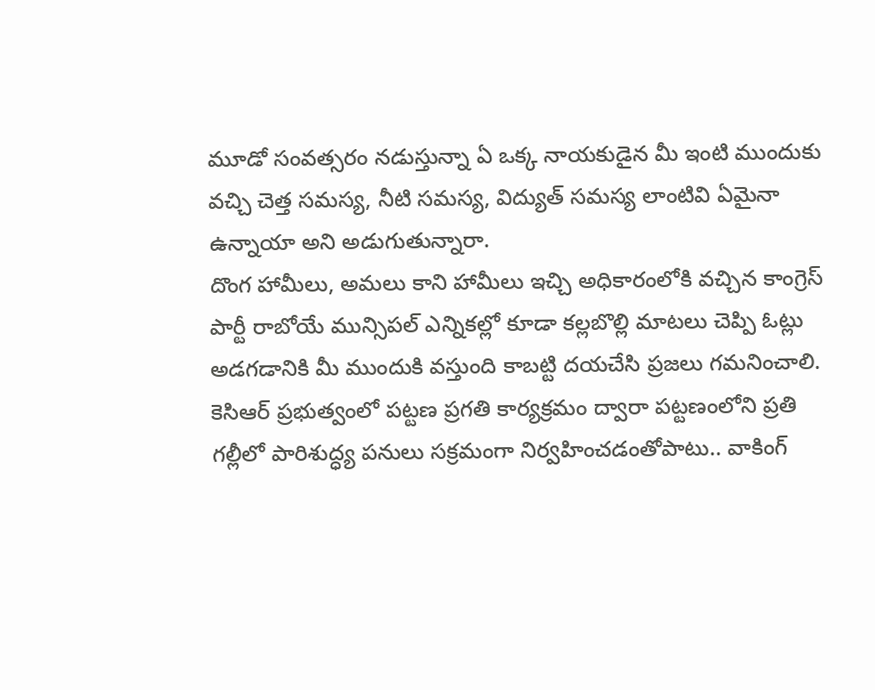మూడో సంవత్సరం నడుస్తున్నా ఏ ఒక్క నాయకుడైన మీ ఇంటి ముందుకు వచ్చి చెత్త సమస్య, నీటి సమస్య, విద్యుత్ సమస్య లాంటివి ఏమైనా ఉన్నాయా అని అడుగుతున్నారా.
దొంగ హామీలు, అమలు కాని హామీలు ఇచ్చి అధికారంలోకి వచ్చిన కాంగ్రెస్ పార్టీ రాబోయే మున్సిపల్ ఎన్నికల్లో కూడా కల్లబొల్లి మాటలు చెప్పి ఓట్లు అడగడానికి మీ ముందుకి వస్తుంది కాబట్టి దయచేసి ప్రజలు గమనించాలి.
కెసిఆర్ ప్రభుత్వంలో పట్టణ ప్రగతి కార్యక్రమం ద్వారా పట్టణంలోని ప్రతి గల్లీలో పారిశుద్ధ్య పనులు సక్రమంగా నిర్వహించడంతోపాటు.. వాకింగ్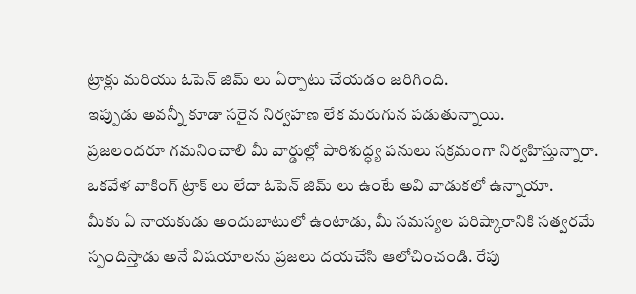ట్రాక్లు మరియు ఓపెన్ జిమ్ లు ఏర్పాటు చేయడం జరిగింది.
ఇప్పుడు అవన్నీ కూడా సరైన నిర్వహణ లేక మరుగున పడుతున్నాయి.
ప్రజలందరూ గమనించాలి మీ వార్డుల్లో పారిశుద్ధ్య పనులు సక్రమంగా నిర్వహిస్తున్నారా. ఒకవేళ వాకింగ్ ట్రాక్ లు లేదా ఓపెన్ జిమ్ లు ఉంటే అవి వాడుకలో ఉన్నాయా.
మీకు ఏ నాయకుడు అందుబాటులో ఉంటాడు, మీ సమస్యల పరిష్కారానికి సత్వరమే స్పందిస్తాడు అనే విషయాలను ప్రజలు దయచేసి ఆలోచించండి. రేపు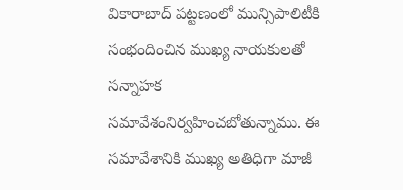వికారాబాద్ పట్టణంలో మున్సిపాలిటీకి సంభందించిన ముఖ్య నాయకులతో సన్నాహక సమావేశంనిర్వహించబోతున్నాము. ఈ సమావేశానికి ముఖ్య అతిధిగా మాజీ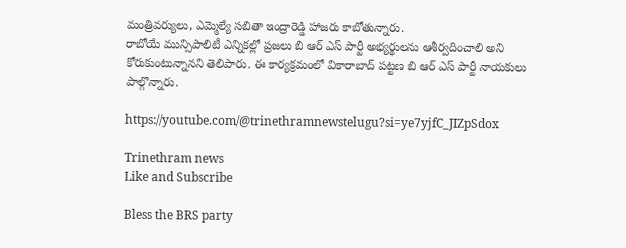మంత్రివర్యులు, ఎమ్మెల్యే సబితా ఇంద్రారెడ్డి హాజరు కాబోతున్నారు.
రాబోయే మున్సిపాలిటీ ఎన్నికల్లో ప్రజలు బి ఆర్ ఎస్ పార్టీ అభ్యర్థులను ఆశీర్వదించాలి అని కోరుకుంటున్నానని తెలిపారు. ఈ కార్యక్రమంలో వికారాబాద్ పట్టణ బి ఆర్ ఎస్ పార్టీ నాయకులు పాల్గొన్నారు.

https://youtube.com/@trinethramnewstelugu?si=ye7yjfC_JIZpSdox

Trinethram news
Like and Subscribe

Bless the BRS party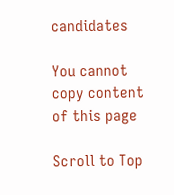candidates

You cannot copy content of this page

Scroll to Top